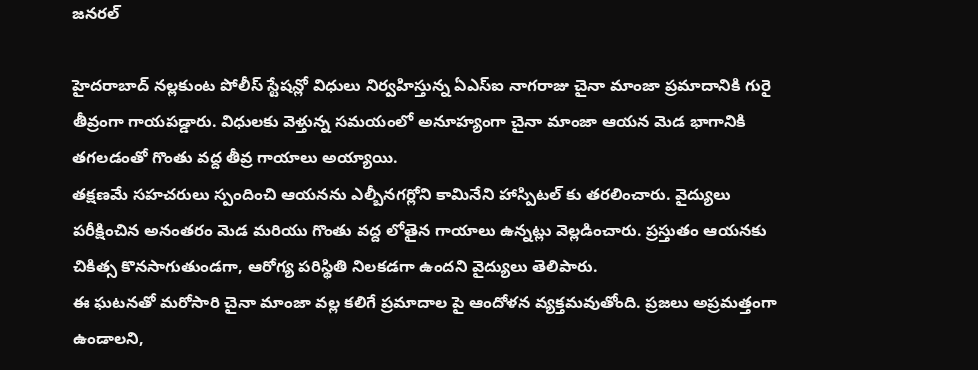జనరల్

హైదరాబాద్ నల్లకుంట పోలీస్ స్టేషన్లో విధులు నిర్వహిస్తున్న ఏఎస్ఐ నాగరాజు చైనా మాంజా ప్రమాదానికి గురై తీవ్రంగా గాయపడ్డారు. విధులకు వెళ్తున్న సమయంలో అనూహ్యంగా చైనా మాంజా ఆయన మెడ భాగానికి తగలడంతో గొంతు వద్ద తీవ్ర గాయాలు అయ్యాయి.
తక్షణమే సహచరులు స్పందించి ఆయనను ఎల్బీనగర్లోని కామినేని హాస్పిటల్ కు తరలించారు. వైద్యులు పరీక్షించిన అనంతరం మెడ మరియు గొంతు వద్ద లోతైన గాయాలు ఉన్నట్లు వెల్లడించారు. ప్రస్తుతం ఆయనకు చికిత్స కొనసాగుతుండగా, ఆరోగ్య పరిస్థితి నిలకడగా ఉందని వైద్యులు తెలిపారు.
ఈ ఘటనతో మరోసారి చైనా మాంజా వల్ల కలిగే ప్రమాదాల పై ఆందోళన వ్యక్తమవుతోంది. ప్రజలు అప్రమత్తంగా ఉండాలని,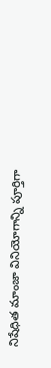నిషేధిత మాంజా వినియోగాన్ని పూర్తిగా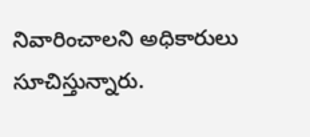నివారించాలని అధికారులు సూచిస్తున్నారు.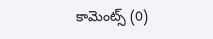కామెంట్స్ (0)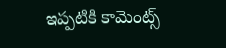ఇప్పటికి కామెంట్స్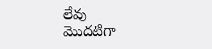లేవు
మొదటిగా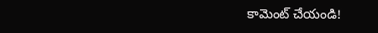కామెంట్ చేయండి!